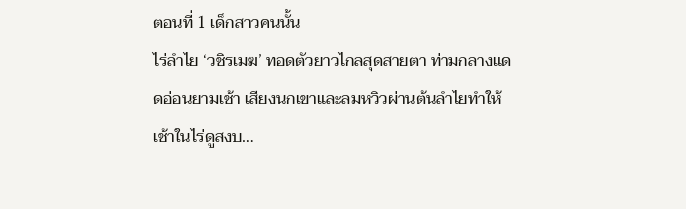ตอนที่ 1 เด็กสาวคนนั้น
ไร่ลำไย ‘วชิรเมฆ’ ทอดตัวยาวไกลสุดสายตา ท่ามกลางแดดอ่อนยามเช้า เสียงนกเขาและลมหวิวผ่านต้นลำไยทำให้เช้าในไร่ดูสงบ…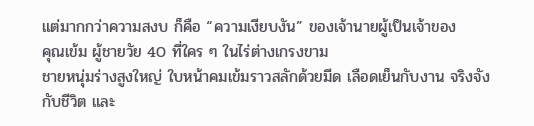แต่มากกว่าความสงบ ก็คือ “ความเงียบงัน” ของเจ้านายผู้เป็นเจ้าของ
คุณเข้ม ผู้ชายวัย 40 ที่ใคร ๆ ในไร่ต่างเกรงขาม
ชายหนุ่มร่างสูงใหญ่ ใบหน้าคมเข้มราวสลักด้วยมีด เลือดเย็นกับงาน จริงจังกับชีวิต และ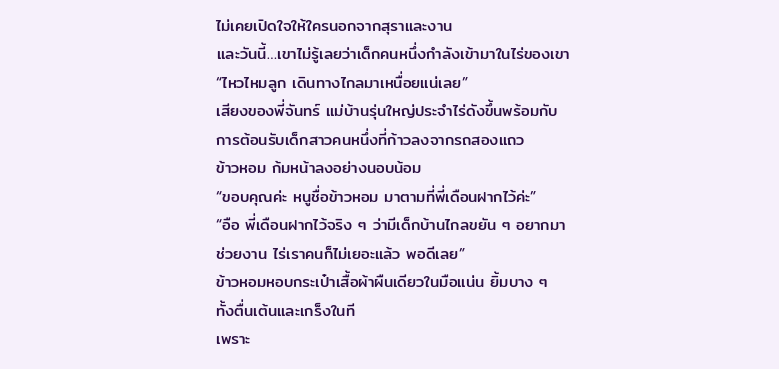ไม่เคยเปิดใจให้ใครนอกจากสุราและงาน
และวันนี้…เขาไม่รู้เลยว่าเด็กคนหนึ่งกำลังเข้ามาในไร่ของเขา
“ไหวไหมลูก เดินทางไกลมาเหนื่อยแน่เลย”
เสียงของพี่จันทร์ แม่บ้านรุ่นใหญ่ประจำไร่ดังขึ้นพร้อมกับการต้อนรับเด็กสาวคนหนึ่งที่ก้าวลงจากรถสองแถว
ข้าวหอม ก้มหน้าลงอย่างนอบน้อม
“ขอบคุณค่ะ หนูชื่อข้าวหอม มาตามที่พี่เดือนฝากไว้ค่ะ”
“อือ พี่เดือนฝากไว้จริง ๆ ว่ามีเด็กบ้านไกลขยัน ๆ อยากมาช่วยงาน ไร่เราคนก็ไม่เยอะแล้ว พอดีเลย”
ข้าวหอมหอบกระเป๋าเสื้อผ้าผืนเดียวในมือแน่น ยิ้มบาง ๆ ทั้งตื่นเต้นและเกร็งในที
เพราะ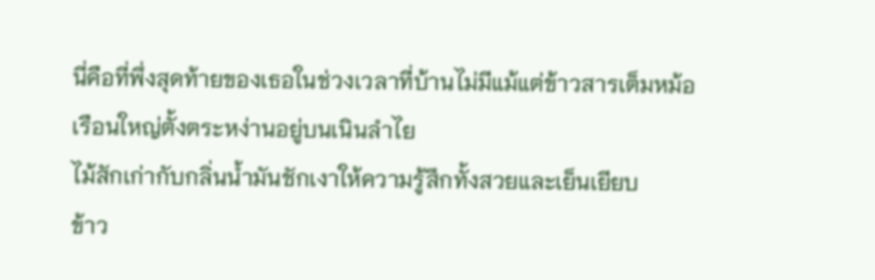นี่คือที่พึ่งสุดท้ายของเธอในช่วงเวลาที่บ้านไม่มีแม้แต่ข้าวสารเต็มหม้อ
เรือนใหญ่ตั้งตระหง่านอยู่บนเนินลำไย
ไม้สักเก่ากับกลิ่นน้ำมันชักเงาให้ความรู้สึกทั้งสวยและเย็นเยียบ
ข้าว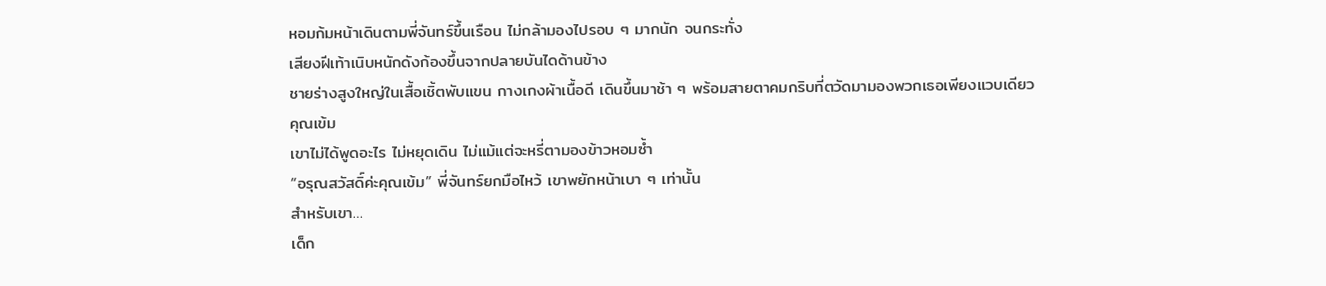หอมก้มหน้าเดินตามพี่จันทร์ขึ้นเรือน ไม่กล้ามองไปรอบ ๆ มากนัก จนกระทั่ง
เสียงฝีเท้าเนิบหนักดังก้องขึ้นจากปลายบันไดด้านข้าง
ชายร่างสูงใหญ่ในเสื้อเชิ้ตพับแขน กางเกงผ้าเนื้อดี เดินขึ้นมาช้า ๆ พร้อมสายตาคมกริบที่ตวัดมามองพวกเธอเพียงแวบเดียว
คุณเข้ม
เขาไม่ได้พูดอะไร ไม่หยุดเดิน ไม่แม้แต่จะหรี่ตามองข้าวหอมซ้ำ
“อรุณสวัสดิ์ค่ะคุณเข้ม” พี่จันทร์ยกมือไหว้ เขาพยักหน้าเบา ๆ เท่านั้น
สำหรับเขา…
เด็ก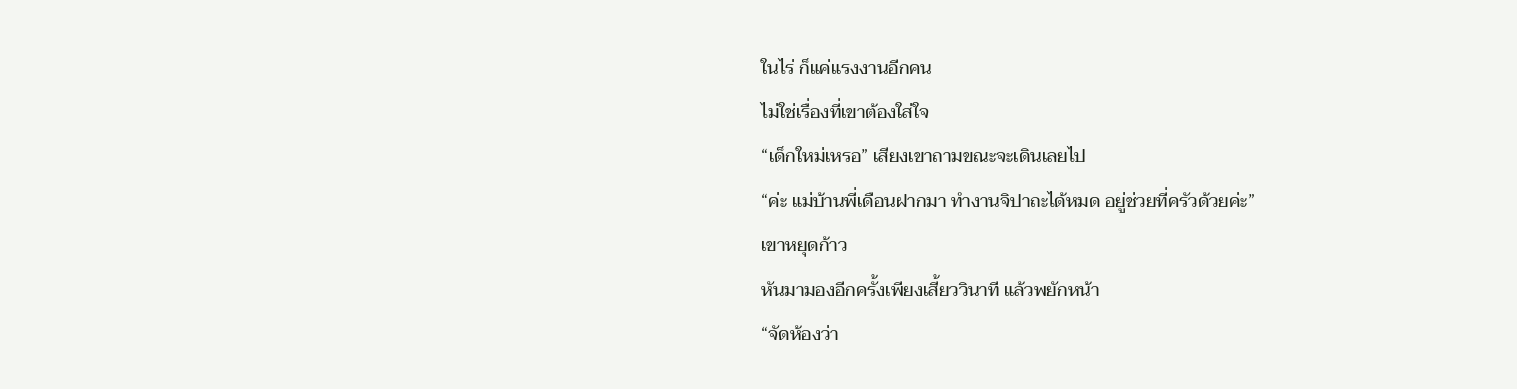ในไร่ ก็แค่แรงงานอีกคน
ไม่ใช่เรื่องที่เขาต้องใส่ใจ
“เด็กใหม่เหรอ” เสียงเขาถามขณะจะเดินเลยไป
“ค่ะ แม่บ้านพี่เดือนฝากมา ทำงานจิปาถะได้หมด อยู่ช่วยที่ครัวด้วยค่ะ”
เขาหยุดก้าว
หันมามองอีกครั้งเพียงเสี้ยววินาที แล้วพยักหน้า
“จัดห้องว่า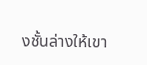งชั้นล่างให้เขา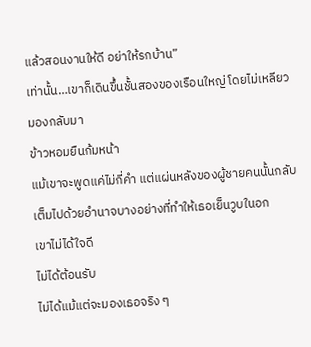แล้วสอนงานให้ดี อย่าให้รกบ้าน”
เท่านั้น…เขาก็เดินขึ้นชั้นสองของเรือนใหญ่ โดยไม่เหลียวมองกลับมา
ข้าวหอมยืนก้มหน้า
แม้เขาจะพูดแค่ไม่กี่คำ แต่แผ่นหลังของผู้ชายคนนั้นกลับเต็มไปด้วยอำนาจบางอย่างที่ทำให้เธอเย็นวูบในอก
เขาไม่ได้ใจดี
ไม่ได้ต้อนรับ
ไม่ได้แม้แต่จะมองเธอจริง ๆ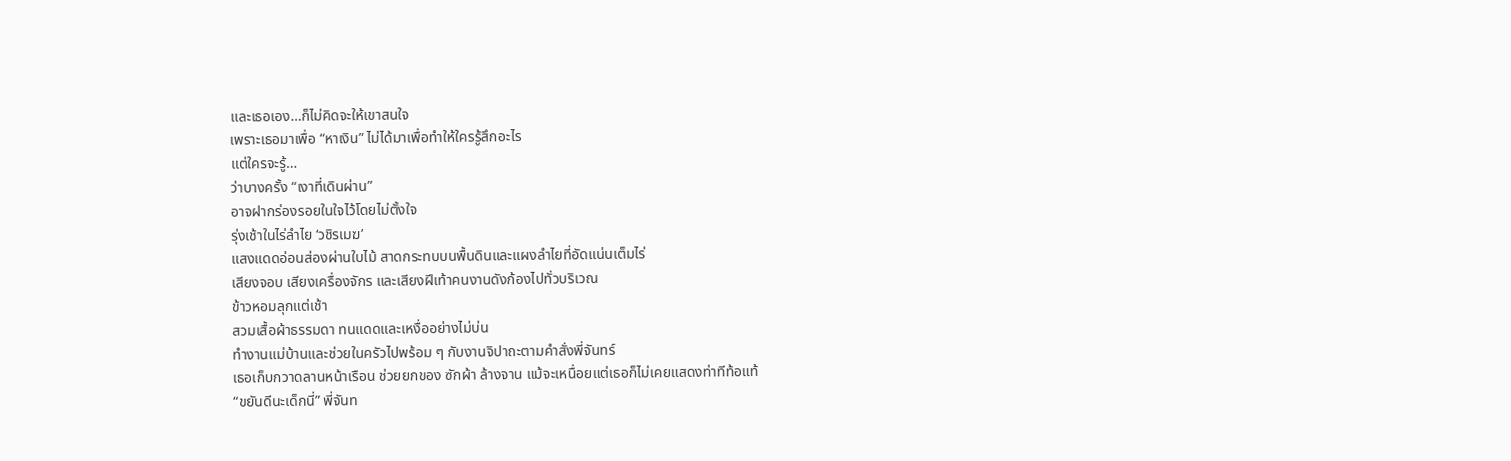และเธอเอง…ก็ไม่คิดจะให้เขาสนใจ
เพราะเธอมาเพื่อ “หาเงิน” ไม่ได้มาเพื่อทำให้ใครรู้สึกอะไร
แต่ใครจะรู้…
ว่าบางครั้ง “เงาที่เดินผ่าน”
อาจฝากร่องรอยในใจไว้โดยไม่ตั้งใจ
รุ่งเช้าในไร่ลำไย ‘วชิรเมฆ’
แสงแดดอ่อนส่องผ่านใบไม้ สาดกระทบบนพื้นดินและแผงลำไยที่อัดแน่นเต็มไร่
เสียงจอบ เสียงเครื่องจักร และเสียงฝีเท้าคนงานดังก้องไปทั่วบริเวณ
ข้าวหอมลุกแต่เช้า
สวมเสื้อผ้าธรรมดา ทนแดดและเหงื่ออย่างไม่บ่น
ทำงานแม่บ้านและช่วยในครัวไปพร้อม ๆ กับงานจิปาถะตามคำสั่งพี่จันทร์
เธอเก็บกวาดลานหน้าเรือน ช่วยยกของ ซักผ้า ล้างจาน แม้จะเหนื่อยแต่เธอก็ไม่เคยแสดงท่าทีท้อแท้
“ขยันดีนะเด็กนี่” พี่จันท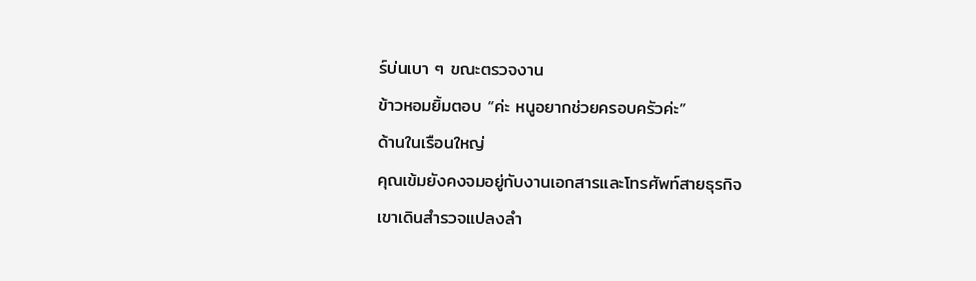ร์บ่นเบา ๆ ขณะตรวจงาน
ข้าวหอมยิ้มตอบ “ค่ะ หนูอยากช่วยครอบครัวค่ะ”
ด้านในเรือนใหญ่
คุณเข้มยังคงจมอยู่กับงานเอกสารและโทรศัพท์สายธุรกิจ
เขาเดินสำรวจแปลงลำ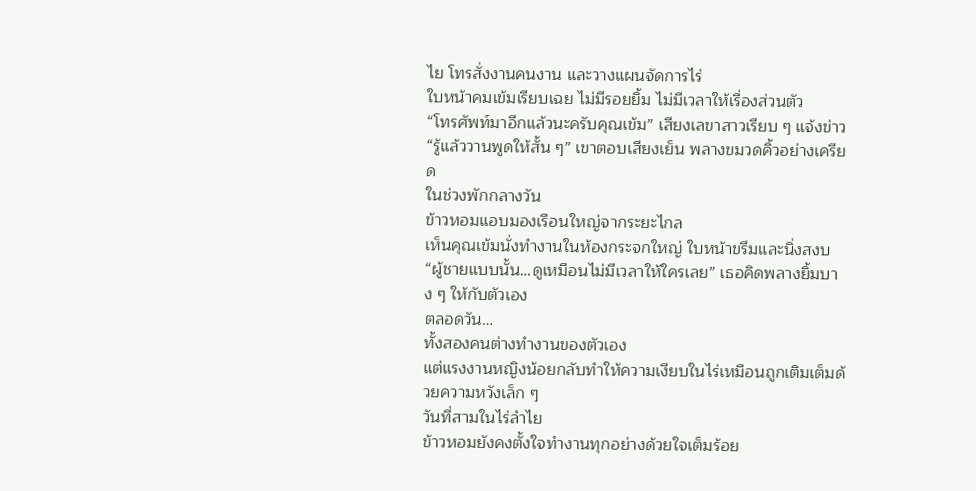ไย โทรสั่งงานคนงาน และวางแผนจัดการไร่
ใบหน้าคมเข้มเรียบเฉย ไม่มีรอยยิ้ม ไม่มีเวลาให้เรื่องส่วนตัว
“โทรศัพท์มาอีกแล้วนะครับคุณเข้ม” เสียงเลขาสาวเรียบ ๆ แจ้งข่าว
“รู้แล้ววานพูดให้สั้น ๆ” เขาตอบเสียงเย็น พลางขมวดคิ้วอย่างเครียด
ในช่วงพักกลางวัน
ข้าวหอมแอบมองเรือนใหญ่จากระยะไกล
เห็นคุณเข้มนั่งทำงานในห้องกระจกใหญ่ ใบหน้าขรึมและนิ่งสงบ
“ผู้ชายแบบนั้น…ดูเหมือนไม่มีเวลาให้ใครเลย” เธอคิดพลางยิ้มบาง ๆ ให้กับตัวเอง
ตลอดวัน…
ทั้งสองคนต่างทำงานของตัวเอง
แต่แรงงานหญิงน้อยกลับทำให้ความเงียบในไร่เหมือนถูกเติมเต็มด้วยความหวังเล็ก ๆ
วันที่สามในไร่ลำไย
ข้าวหอมยังคงตั้งใจทำงานทุกอย่างด้วยใจเต็มร้อย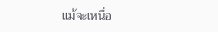แม้จะเหนื่อ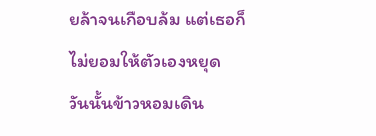ยล้าจนเกือบล้ม แต่เธอก็ไม่ยอมให้ตัวเองหยุด
วันนั้นข้าวหอมเดิน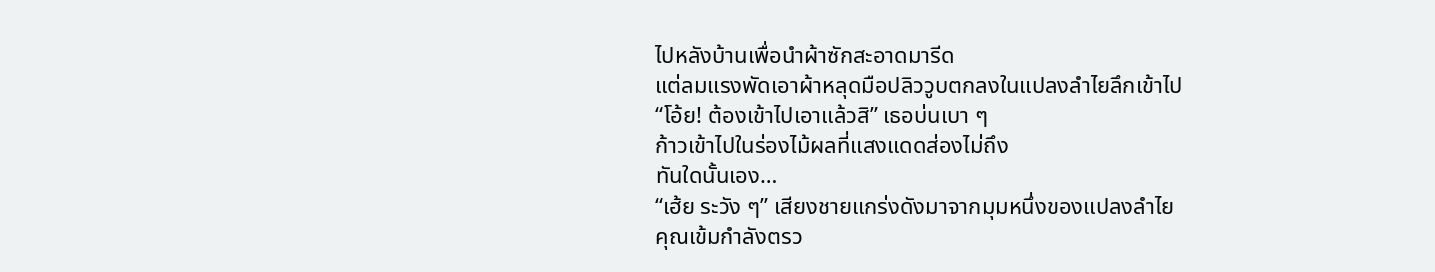ไปหลังบ้านเพื่อนำผ้าซักสะอาดมารีด
แต่ลมแรงพัดเอาผ้าหลุดมือปลิววูบตกลงในแปลงลำไยลึกเข้าไป
“โอ้ย! ต้องเข้าไปเอาแล้วสิ” เธอบ่นเบา ๆ
ก้าวเข้าไปในร่องไม้ผลที่แสงแดดส่องไม่ถึง
ทันใดนั้นเอง…
“เฮ้ย ระวัง ๆ” เสียงชายแกร่งดังมาจากมุมหนึ่งของแปลงลำไย
คุณเข้มกำลังตรว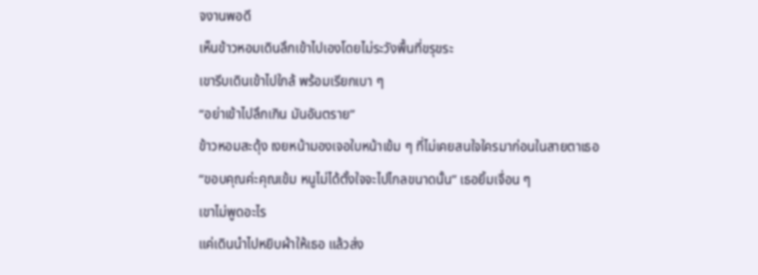จงานพอดี
เห็นข้าวหอมเดินลึกเข้าไปเองโดยไม่ระวังพื้นที่ขรุขระ
เขารีบเดินเข้าไปใกล้ พร้อมเรียกเบา ๆ
“อย่าเข้าไปลึกเกิน มันอันตราย”
ข้าวหอมสะดุ้ง เงยหน้ามองเจอใบหน้าเข้ม ๆ ที่ไม่เคยสนใจใครมาก่อนในสายตาเธอ
“ขอบคุณค่ะคุณเข้ม หนูไม่ได้ตั้งใจจะไปไกลขนาดนั้น” เธอยิ้มเจื่อน ๆ
เขาไม่พูดอะไร
แค่เดินนำไปหยิบผ้าให้เธอ แล้วส่ง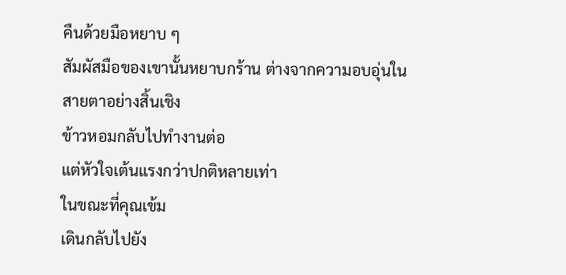คืนด้วยมือหยาบ ๆ
สัมผัสมือของเขานั้นหยาบกร้าน ต่างจากความอบอุ่นในสายตาอย่างสิ้นเชิง
ข้าวหอมกลับไปทำงานต่อ
แต่หัวใจเต้นแรงกว่าปกติหลายเท่า
ในขณะที่คุณเข้ม
เดินกลับไปยัง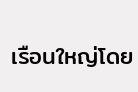เรือนใหญ่โดย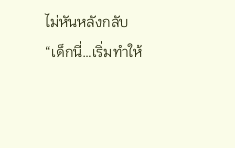ไม่หันหลังกลับ
“เด็กนี่…เริ่มทำให้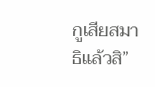กูเสียสมาธิแล้วสิ”